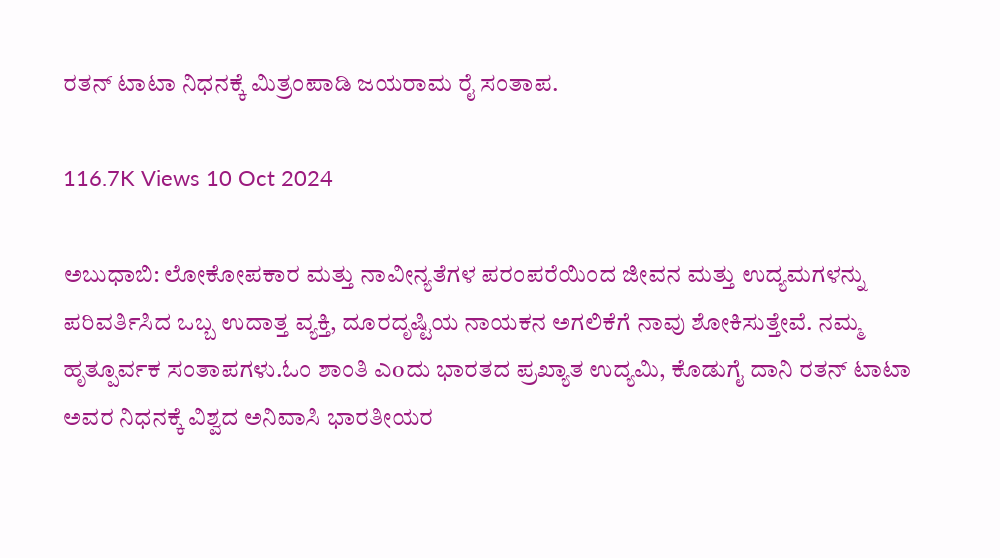ರತನ್ ಟಾಟಾ ನಿಧನಕ್ಕೆ ಮಿತ್ರಂಪಾಡಿ ಜಯರಾಮ ರೈ ಸಂತಾಪ.

116.7K Views 10 Oct 2024

ಅಬುಧಾಬಿ: ಲೋಕೋಪಕಾರ ಮತ್ತು ನಾವೀನ್ಯತೆಗಳ ಪರಂಪರೆಯಿಂದ ಜೀವನ ಮತ್ತು ಉದ್ಯಮಗಳನ್ನು ಪರಿವರ್ತಿಸಿದ ಒಬ್ಬ ಉದಾತ್ತ ವ್ಯಕ್ತಿ, ದೂರದೃಷ್ಟಿಯ ನಾಯಕನ ಅಗಲಿಕೆಗೆ ನಾವು ಶೋಕಿಸುತ್ತೇವೆ. ನಮ್ಮ ಹೃತ್ಪೂರ್ವಕ ಸಂತಾಪಗಳು.ಓಂ ಶಾಂತಿ ಎoದು ಭಾರತದ ಪ್ರಖ್ಯಾತ ಉದ್ಯಮಿ, ಕೊಡುಗೈ ದಾನಿ ರತನ್ ಟಾಟಾ ಅವರ ನಿಧನಕ್ಕೆ ವಿಶ್ವದ ಅನಿವಾಸಿ ಭಾರತೀಯರ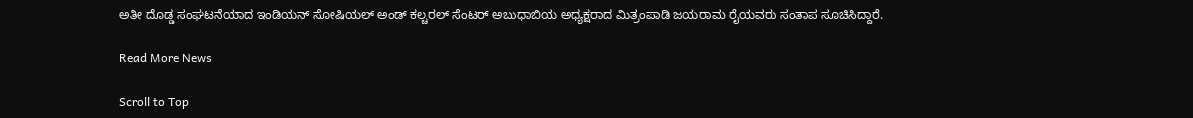ಅತೀ ದೊಡ್ಡ ಸಂಘಟನೆಯಾದ ಇಂಡಿಯನ್ ಸೋಷಿಯಲ್ ಅಂಡ್ ಕಲ್ಚರಲ್ ಸೆಂಟರ್ ಅಬುಧಾಬಿಯ ಅಧ್ಯಕ್ಷರಾದ ಮಿತ್ರಂಪಾಡಿ ಜಯರಾಮ ರೈಯವರು ಸಂತಾಪ ಸೂಚಿಸಿದ್ದಾರೆ.

Read More News

Scroll to Top